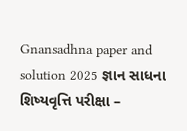Gnansadhna paper and solution 2025 જ્ઞાન સાધના શિષ્યવૃત્તિ પરીક્ષા –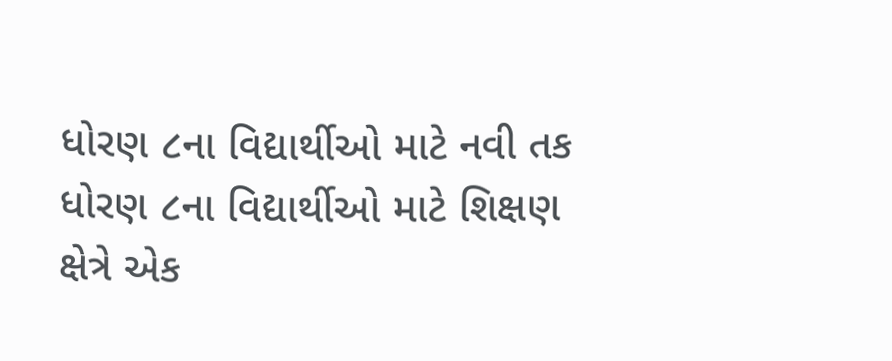ધોરણ ૮ના વિદ્યાર્થીઓ માટે નવી તક ધોરણ ૮ના વિદ્યાર્થીઓ માટે શિક્ષણ ક્ષેત્રે એક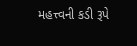મહત્ત્વની કડી રૂપે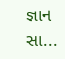જ્ઞાન સા...